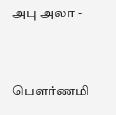அபு அலா -



பௌர்ணமி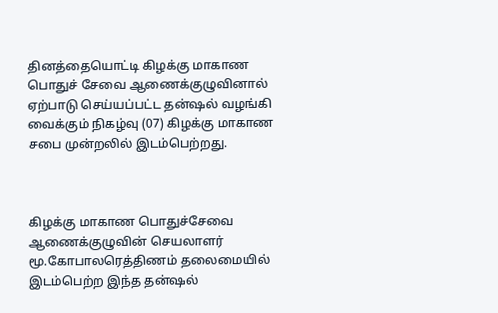தினத்தையொட்டி கிழக்கு மாகாண பொதுச் சேவை ஆணைக்குழுவினால் ஏற்பாடு செய்யப்பட்ட தன்ஷல் வழங்கி வைக்கும் நிகழ்வு (07) கிழக்கு மாகாண சபை முன்றலில் இடம்பெற்றது.



கிழக்கு மாகாண பொதுச்சேவை ஆணைக்குழுவின் செயலாளர் மூ.கோபாலரெத்திணம் தலைமையில் இடம்பெற்ற இந்த தன்ஷல்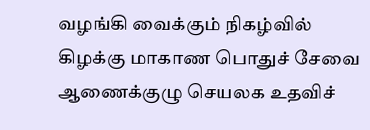வழங்கி வைக்கும் நிகழ்வில் கிழக்கு மாகாண பொதுச் சேவை ஆணைக்குழு செயலக உதவிச்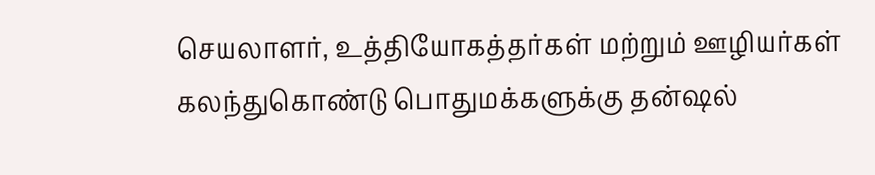செயலாளர், உத்தியோகத்தர்கள் மற்றும் ஊழியர்கள் கலந்துகொண்டு பொதுமக்களுக்கு தன்ஷல்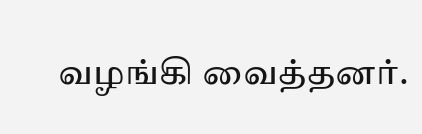வழங்கி வைத்தனர்.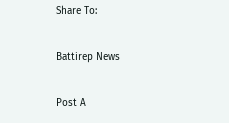Share To:

Battirep News

Post A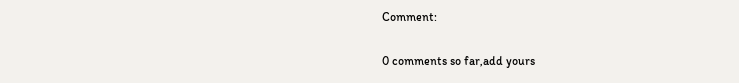Comment:

0 comments so far,add yours